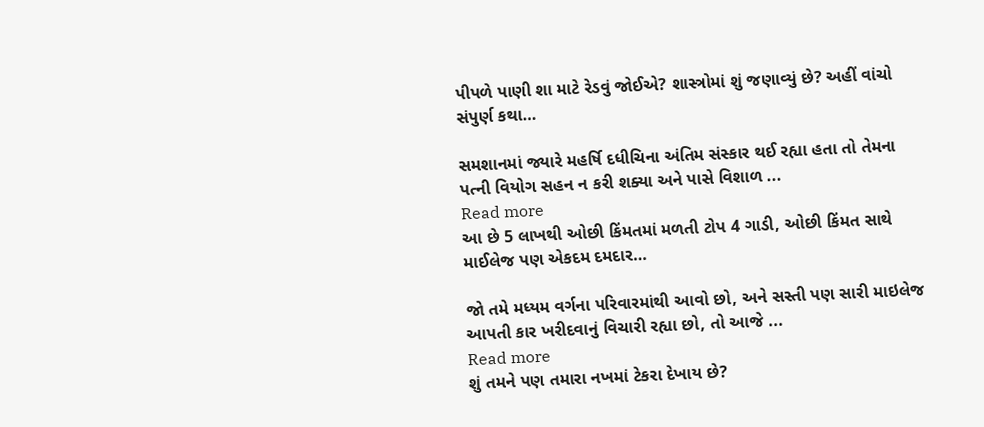પીપળે પાણી શા માટે રેડવું જોઈએ? શાસ્ત્રોમાં શું જણાવ્યું છે? અહીં વાંચો સંપુર્ણ કથા…

સમશાનમાં જ્યારે મહર્ષિ દધીચિના અંતિમ સંસ્કાર થઈ રહ્યા હતા તો તેમના પત્ની વિયોગ સહન ન કરી શક્યા અને પાસે વિશાળ ...
Read more
આ છે 5 લાખથી ઓછી કિંમતમાં મળતી ટોપ 4 ગાડી, ઓછી કિંમત સાથે માઈલેજ પણ એકદમ દમદાર…

જો તમે મધ્યમ વર્ગના પરિવારમાંથી આવો છો, અને સસ્તી પણ સારી માઇલેજ આપતી કાર ખરીદવાનું વિચારી રહ્યા છો, તો આજે ...
Read more
શું તમને પણ તમારા નખમાં ટેકરા દેખાય છે?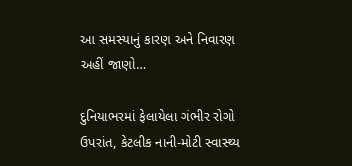આ સમસ્યાનું કારણ અને નિવારણ અહીં જાણો…

દુનિયાભરમાં ફેલાયેલા ગંભીર રોગો ઉપરાંત, કેટલીક નાની-મોટી સ્વાસ્થ્ય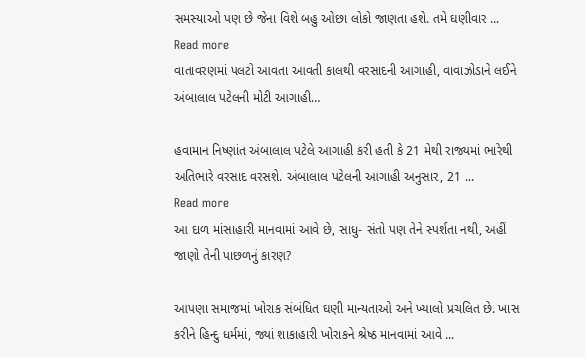સમસ્યાઓ પણ છે જેના વિશે બહુ ઓછા લોકો જાણતા હશે. તમે ઘણીવાર ...
Read more
વાતાવરણમાં પલટો આવતા આવતી કાલથી વરસાદની આગાહી, વાવાઝોડાને લઈને અંબાલાલ પટેલની મોટી આગાહી…

હવામાન નિષ્ણાંત અંબાલાલ પટેલે આગાહી કરી હતી કે 21 મેથી રાજ્યમાં ભારેથી અતિભારે વરસાદ વરસશે. અંબાલાલ પટેલની આગાહી અનુસાર, 21 ...
Read more
આ દાળ માંસાહારી માનવામાં આવે છે, સાધુ- સંતો પણ તેને સ્પર્શતા નથી, અહીં જાણો તેની પાછળનું કારણ?

આપણા સમાજમાં ખોરાક સંબંધિત ઘણી માન્યતાઓ અને ખ્યાલો પ્રચલિત છે. ખાસ કરીને હિન્દુ ધર્મમાં, જ્યાં શાકાહારી ખોરાકને શ્રેષ્ઠ માનવામાં આવે ...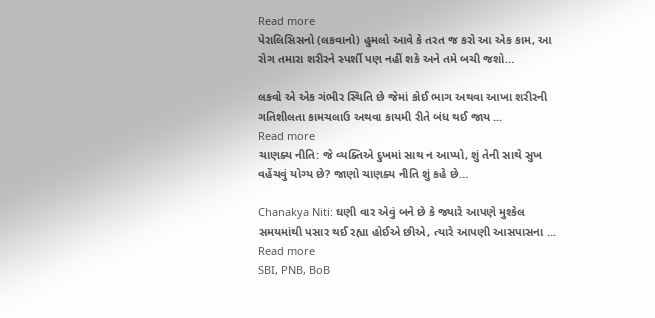Read more
પેરાલિસિસનો (લકવાનો) હુમલો આવે કે તરત જ કરો આ એક કામ, આ રોગ તમારા શરીરને સ્પર્શી પણ નહીં શકે અને તમે બચી જશો…

લકવો એ એક ગંભીર સ્થિતિ છે જેમાં કોઈ ભાગ અથવા આખા શરીરની ગતિશીલતા કામચલાઉ અથવા કાયમી રીતે બંધ થઈ જાય ...
Read more
ચાણક્ય નીતિ: જે વ્યક્તિએ દુખમાં સાથ ન આપ્યો, શું તેની સાથે સુખ વહેંચવું યોગ્ય છે? જાણો ચાણક્ય નીતિ શું કહે છે…

Chanakya Niti: ઘણી વાર એવું બને છે કે જ્યારે આપણે મુશ્કેલ સમયમાંથી પસાર થઈ રહ્યા હોઈએ છીએ, ત્યારે આપણી આસપાસના ...
Read more
SBI, PNB, BoB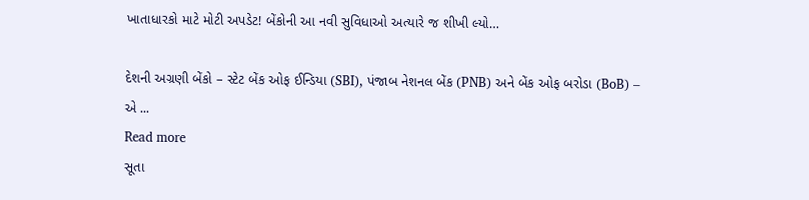ખાતાધારકો માટે મોટી અપડેટ! બેંકોની આ નવી સુવિધાઓ અત્યારે જ શીખી લ્યો…

દેશની અગ્રણી બેંકો – સ્ટેટ બેંક ઓફ ઈન્ડિયા (SBI), પંજાબ નેશનલ બેંક (PNB) અને બેંક ઓફ બરોડા (BoB) – એ ...
Read more
સૂતા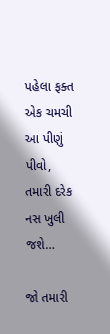પહેલા ફક્ત એક ચમચી આ પીણું પીવો, તમારી દરેક નસ ખુલી જશે…

જો તમારી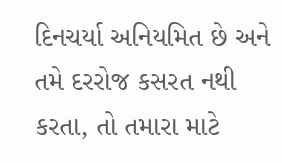દિનચર્યા અનિયમિત છે અને તમે દરરોજ કસરત નથી કરતા, તો તમારા માટે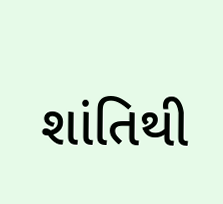શાંતિથી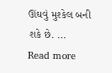ઊંઘવું મુશ્કેલ બની શકે છે. ...
Read more